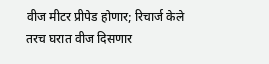वीज मीटर प्रीपेड होणार; रिचार्ज केले तरच घरात वीज दिसणार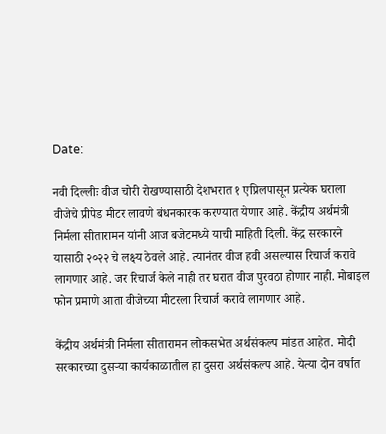Date:

नवी दिल्लीः वीज चोरी रोखण्यासाठी देशभरात १ एप्रिलपासून प्रत्येक घराला वीजेचे प्रीपेड मीटर लावणे बंधनकारक करण्यात येणार आहे. केंद्रीय अर्थमंत्री निर्मला सीतारामन यांनी आज बजेटमध्ये याची माहिती दिली. केंद्र सरकारने यासाठी २०२२ चे लक्ष्य ठेवले आहे. त्यानंतर वीज हवी असल्यास रिचार्ज करावे लागणार आहे. जर रिचार्ज केले नाही तर घरात वीज पुरवठा होणार नाही. मोबाइल फोन प्रमाणे आता वीजेच्या मीटरला रिचार्ज करावे लागणार आहे.

केंद्रीय अर्थमंत्री निर्मला सीतारामन लोकसभेत अर्थसंकल्प मांडत आहेत. मोदी सरकारच्या दुसऱ्या कार्यकाळातील हा दुसरा अर्थसंकल्प आहे. येत्या दोन वर्षात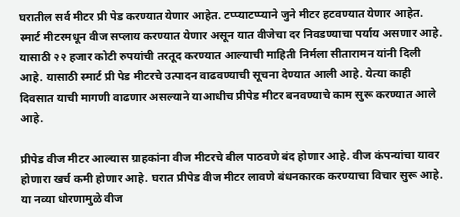घरातील सर्व मीटर प्री पेड करण्यात येणार आहेत. टप्प्याटप्प्याने जुने मीटर हटवण्यात येणार आहेत. स्मार्ट मीटरमधून वीज सप्लाय करण्यात येणार असून यात वीजेचा दर निवडण्याचा पर्याय असणार आहे. यासाठी २२ हजार कोटी रुपयांची तरतूद करण्यात आल्याची माहिती निर्मला सीतारामन यांनी दिली आहे. यासाठी स्मार्ट प्री पेड मीटरचे उत्पादन वाढवण्याची सूचना देण्यात आली आहे. येत्या काही दिवसात याची मागणी वाढणार असल्याने याआधीच प्रीपेड मीटर बनवण्याचे काम सुरू करण्यात आले आहे.

प्रीपेड वीज मीटर आल्यास ग्राहकांना वीज मीटरचे बील पाठवणे बंद होणार आहे. वीज कंपन्यांचा यावर होणारा खर्च कमी होणार आहे. घरात प्रीपेड वीज मीटर लावणे बंधनकारक करण्याचा विचार सुरू आहे. या नव्या धोरणामुळे वीज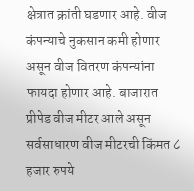क्षेत्रात क्रांती घडणार आहे. वीज कंपन्याचे नुकसान कमी होणार असून वीज वितरण कंपन्यांना फायदा होणार आहे. बाजारात प्रीपेड वीज मीटर आले असून सर्वसाधारण वीज मीटरची किंमत ८ हजार रुपये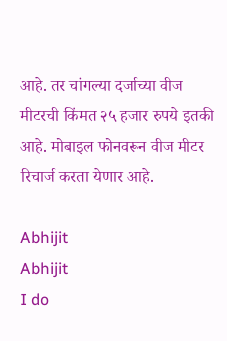आहे. तर चांगल्या दर्जाच्या वीज मीटरची किंमत २५ हजार रुपये इतकी आहे. मोबाइल फोनवरून वीज मीटर रिचार्ज करता येणार आहे.

Abhijit
Abhijit
I do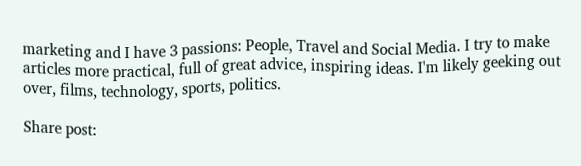marketing and I have 3 passions: People, Travel and Social Media. I try to make articles more practical, full of great advice, inspiring ideas. I'm likely geeking out over, films, technology, sports, politics.

Share post: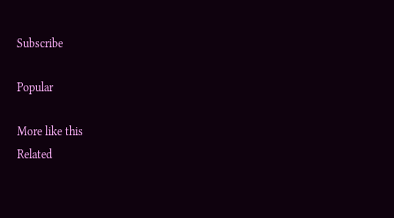Subscribe

Popular

More like this
Related